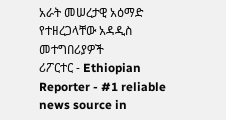አራት መሠረታዊ አዕማድ የተዘረጋላቸው አዳዲስ መተግበሪያዎች
ሪፖርተር - Ethiopian Reporter - #1 reliable news source in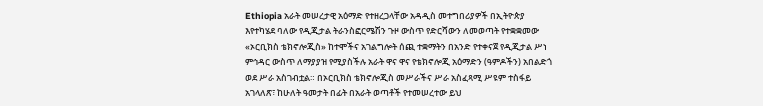Ethiopia አራት መሠረታዊ አዕማድ የተዘረጋላቸው አዳዲስ መተግበሪያዎች በኢትዮጵያ እየተካሄደ ባለው የዲጂታል ትራንስፎርሜሽን ጉዞ ውስጥ የድርሻውን ለመወጣት የተቋቋመው «ኦርቢክስ ቴክኖሎጂስ» ከተሞችና አገልግሎት ሰጪ ተቋማትን በአንድ የተቀናጀ የዲጂታል ሥነ ምኅዳር ውስጥ ለማያያዝ የሚያስችሉ አራት ዋና ዋና የቴክኖሎጂ አዕማድን (ዓምዶችን) አበልድጎ ወደ ሥራ አስገብቷል። በኦርቢክስ ቴክኖሎጂስ መሥራችና ሥራ አስፈጻሚ ሥዩም ተስፋይ አገላለጽ፣ ከሁለት ዓመታት በፊት በአራት ወጣቶች የተመሠረተው ይህ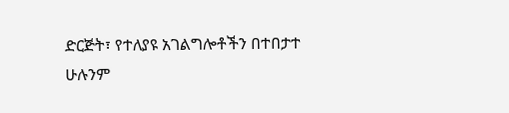ድርጅት፣ የተለያዩ አገልግሎቶችን በተበታተ
ሁሉንም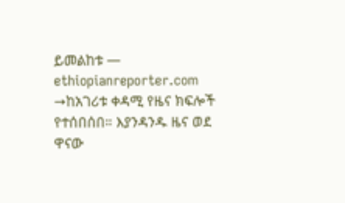ይመልከቱ — ethiopianreporter.com →ከአገሪቱ ቀዳሚ የዜና ክፍሎች የተሰበሰበ። እያንዳንዱ ዜና ወደ ዋናው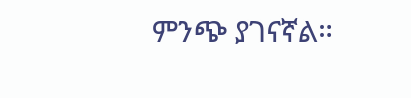ምንጭ ያገናኛል።